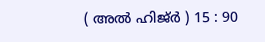( അല്‍ ഹിജ്ര്‍ ) 15 : 90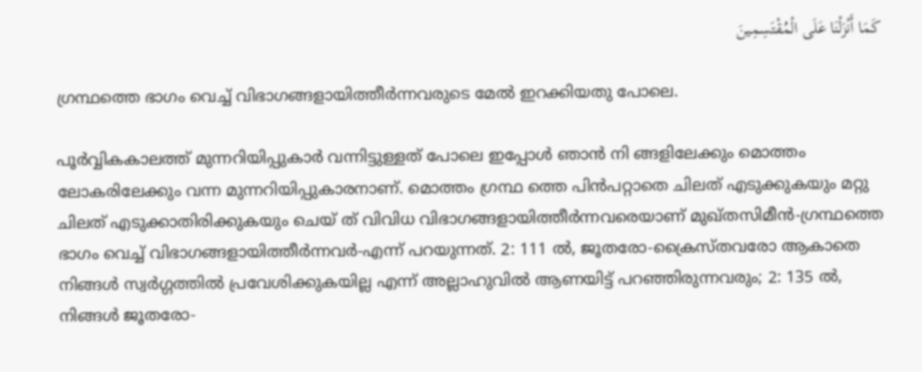كَمَا أَنْزَلْنَا عَلَى الْمُقْتَسِمِينَ

ഗ്രന്ഥത്തെ ഭാഗം വെച്ച് വിഭാഗങ്ങളായിത്തീര്‍ന്നവരുടെ മേല്‍ ഇറക്കിയതു പോലെ.

പൂര്‍വ്വികകാലത്ത് മുന്നറിയിപ്പുകാര്‍ വന്നിട്ടുള്ളത് പോലെ ഇപ്പോള്‍ ഞാന്‍ നി ങ്ങളിലേക്കും മൊത്തം ലോകരിലേക്കും വന്ന മുന്നറിയിപ്പുകാരനാണ്. മൊത്തം ഗ്രന്ഥ ത്തെ പിന്‍പറ്റാതെ ചിലത് എടുക്കുകയും മറ്റു ചിലത് എടുക്കാതിരിക്കുകയും ചെയ് ത് വിവിധ വിഭാഗങ്ങളായിത്തീര്‍ന്നവരെയാണ് മുഖ്തസിമീന്‍-ഗ്രന്ഥത്തെ ഭാഗം വെച്ച് വിഭാഗങ്ങളായിത്തീര്‍ന്നവര്‍-എന്ന് പറയുന്നത്. 2: 111 ല്‍, ജൂതരോ-ക്രൈസ്തവരോ ആകാതെ നിങ്ങള്‍ സ്വര്‍ഗ്ഗത്തില്‍ പ്രവേശിക്കുകയില്ല എന്ന് അല്ലാഹുവില്‍ ആണയിട്ട് പറഞ്ഞിരുന്നവരും; 2: 135 ല്‍, നിങ്ങള്‍ ജൂതരോ-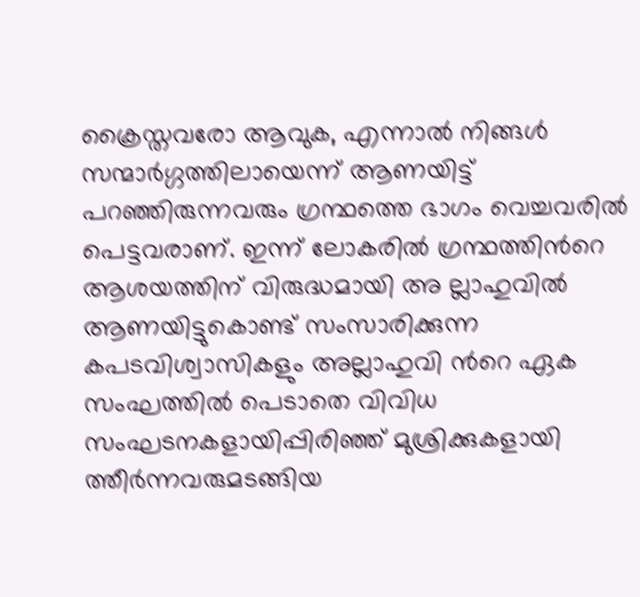ക്രൈസ്തവരോ ആവുക, എന്നാല്‍ നിങ്ങള്‍ സന്മാര്‍ഗ്ഗത്തിലായെന്ന് ആണയിട്ട് പറഞ്ഞിരുന്നവരും ഗ്രന്ഥത്തെ ഭാഗം വെച്ചവരില്‍ പെട്ടവരാണ്. ഇന്ന് ലോകരില്‍ ഗ്രന്ഥത്തിന്‍റെ ആശയത്തിന് വിരുദ്ധമായി അ ല്ലാഹുവില്‍ ആണയിട്ടുകൊണ്ട് സംസാരിക്കുന്ന കപടവിശ്വാസികളും അല്ലാഹുവി ന്‍റെ ഏക സംഘത്തില്‍ പെടാതെ വിവിധ സംഘടനകളായിപ്പിരിഞ്ഞ് മുശ്രിക്കുകളായി ത്തീര്‍ന്നവരുമടങ്ങിയ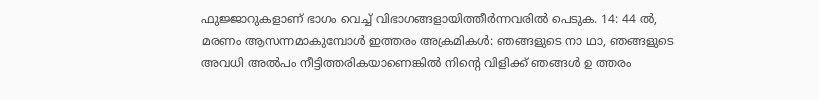ഫുജ്ജാറുകളാണ് ഭാഗം വെച്ച് വിഭാഗങ്ങളായിത്തീര്‍ന്നവരില്‍ പെടുക. 14: 44 ല്‍, മരണം ആസന്നമാകുമ്പോള്‍ ഇത്തരം അക്രമികള്‍: ഞങ്ങളുടെ നാ ഥാ, ഞങ്ങളുടെ അവധി അല്‍പം നീട്ടിത്തരികയാണെങ്കില്‍ നിന്‍റെ വിളിക്ക് ഞങ്ങള്‍ ഉ ത്തരം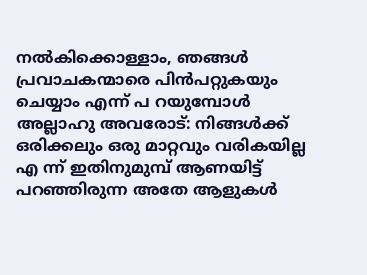നല്‍കിക്കൊള്ളാം, ഞങ്ങള്‍ പ്രവാചകന്മാരെ പിന്‍പറ്റുകയും ചെയ്യാം എന്ന് പ റയുമ്പോള്‍ അല്ലാഹു അവരോട്: നിങ്ങള്‍ക്ക് ഒരിക്കലും ഒരു മാറ്റവും വരികയില്ല എ ന്ന് ഇതിനുമുമ്പ് ആണയിട്ട് പറഞ്ഞിരുന്ന അതേ ആളുകള്‍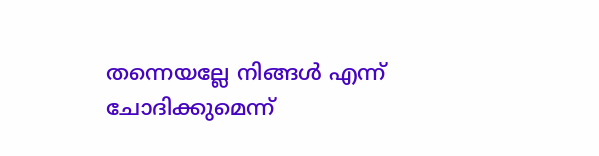തന്നെയല്ലേ നിങ്ങള്‍ എന്ന് ചോദിക്കുമെന്ന്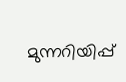മുന്നറിയിപ്പ്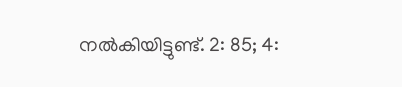നല്‍കിയിട്ടുണ്ട്. 2: 85; 4: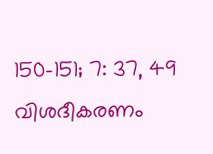150-151; 7: 37, 49 വിശദീകരണം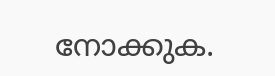നോക്കുക.